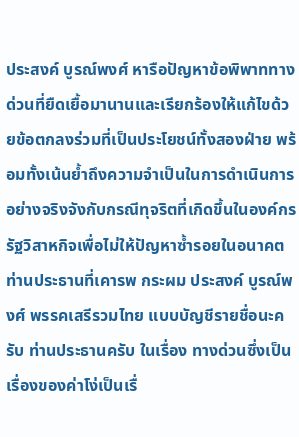ประสงค์ บูรณ์พงศ์ หารือปัญหาข้อพิพาททางด่วนที่ยืดเยื้อมานานและเรียกร้องให้แก้ไขด้วยข้อตกลงร่วมที่เป็นประโยชน์ทั้งสองฝ่าย พร้อมทั้งเน้นย้ำถึงความจำเป็นในการดำเนินการอย่างจริงจังกับกรณีทุจริตที่เกิดขึ้นในองค์กรรัฐวิสาหกิจเพื่อไม่ให้ปัญหาซ้ำรอยในอนาคต
ท่านประธานที่เคารพ กระผม ประสงค์ บูรณ์พงศ์ พรรคเสรีรวมไทย แบบบัญชีรายชื่อนะครับ ท่านประธานครับ ในเรื่อง ทางด่วนซึ่งเป็นเรื่องของค่าโง่เป็นเรื่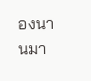องนานมา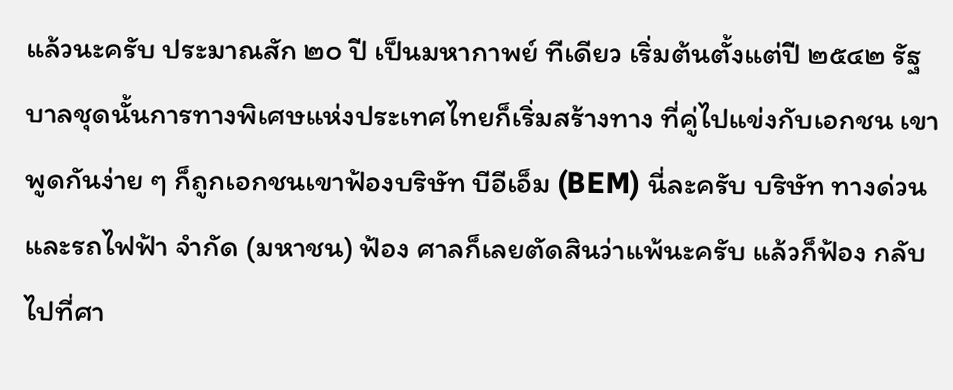แล้วนะครับ ประมาณสัก ๒๐ ปี เป็นมหากาพย์ ทีเดียว เริ่มต้นตั้งแต่ปี ๒๕๔๒ รัฐบาลชุดนั้นการทางพิเศษแห่งประเทศไทยก็เริ่มสร้างทาง ที่คู่ไปแข่งกับเอกชน เขาพูดกันง่าย ๆ ก็ถูกเอกชนเขาฟ้องบริษัท บีอีเอ็ม (BEM) นี่ละครับ บริษัท ทางด่วนและรถไฟฟ้า จำกัด (มหาชน) ฟ้อง ศาลก็เลยตัดสินว่าแพ้นะครับ แล้วก็ฟ้อง กลับไปที่ศา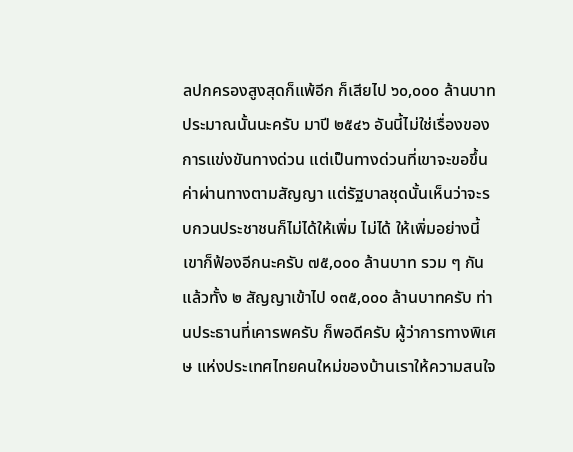ลปกครองสูงสุดก็แพ้อีก ก็เสียไป ๖๐,๐๐๐ ล้านบาท ประมาณนั้นนะครับ มาปี ๒๕๔๖ อันนี้ไม่ใช่เรื่องของการแข่งขันทางด่วน แต่เป็นทางด่วนที่เขาจะขอขึ้น ค่าผ่านทางตามสัญญา แต่รัฐบาลชุดนั้นเห็นว่าจะรบกวนประชาชนก็ไม่ได้ให้เพิ่ม ไม่ได้ ให้เพิ่มอย่างนี้เขาก็ฟ้องอีกนะครับ ๗๕,๐๐๐ ล้านบาท รวม ๆ กันแล้วทั้ง ๒ สัญญาเข้าไป ๑๓๕,๐๐๐ ล้านบาทครับ ท่านประธานที่เคารพครับ ก็พอดีครับ ผู้ว่าการทางพิเศษ แห่งประเทศไทยคนใหม่ของบ้านเราให้ความสนใจ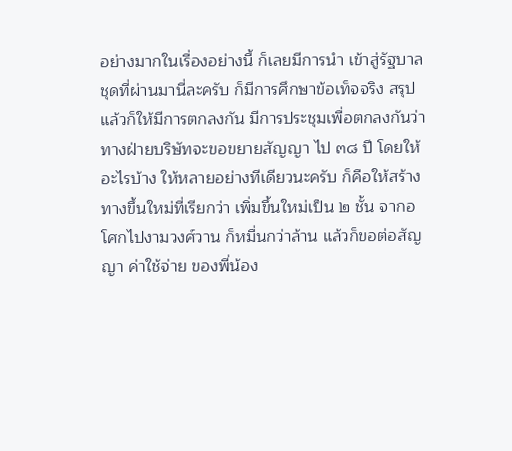อย่างมากในเรื่องอย่างนี้ ก็เลยมีการนำ เข้าสู่รัฐบาลชุดที่ผ่านมานี่ละครับ ก็มีการศึกษาข้อเท็จจริง สรุปแล้วก็ให้มีการตกลงกัน มีการประชุมเพื่อตกลงกันว่า ทางฝ่ายบริษัทจะขอขยายสัญญา ไป ๓๘ ปี โดยให้อะไรบ้าง ให้หลายอย่างทีเดียวนะครับ ก็คือให้สร้างทางขึ้นใหม่ที่เรียกว่า เพิ่มขึ้นใหม่เป็น ๒ ชั้น จากอโศกไปงามวงศ์วาน ก็หมื่นกว่าล้าน แล้วก็ขอต่อสัญญา ค่าใช้จ่าย ของพี่น้อง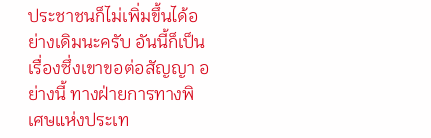ประชาชนก็ไม่เพิ่มขึ้นได้อย่างเดิมนะครับ อันนี้ก็เป็นเรื่องซึ่งเขาขอต่อสัญญา อย่างนี้ ทางฝ่ายการทางพิเศษแห่งประเท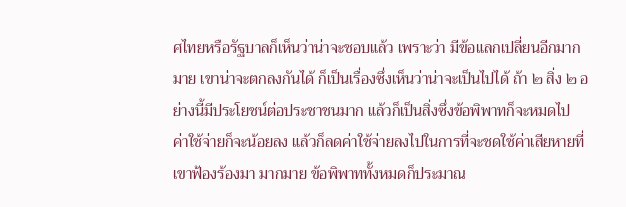ศไทยหรือรัฐบาลก็เห็นว่าน่าจะชอบแล้ว เพราะว่า มีข้อแลกเปลี่ยนอีกมากมาย เขาน่าจะตกลงกันได้ ก็เป็นเรื่องซึ่งเห็นว่าน่าจะเป็นไปได้ ถ้า ๒ สิ่ง ๒ อย่างนี้มีประโยชน์ต่อประชาชนมาก แล้วก็เป็นสิ่งซึ่งข้อพิพาทก็จะหมดไป ค่าใช้จ่ายก็จะน้อยลง แล้วก็ลดค่าใช้จ่ายลงไปในการที่จะชดใช้ค่าเสียหายที่เขาฟ้องร้องมา มากมาย ข้อพิพาททั้งหมดก็ประมาณ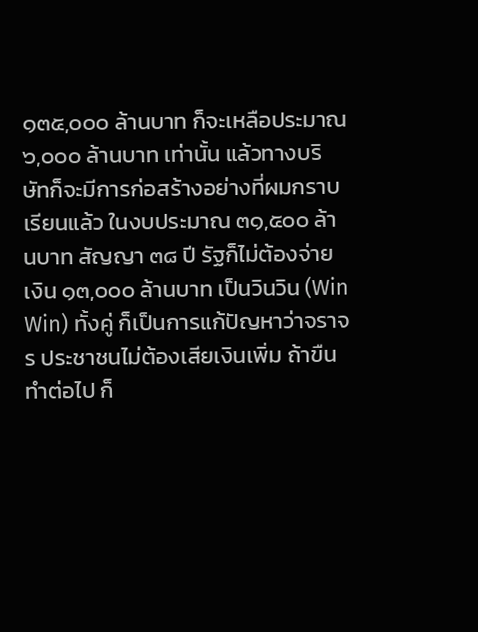๑๓๕,๐๐๐ ล้านบาท ก็จะเหลือประมาณ ๖,๐๐๐ ล้านบาท เท่านั้น แล้วทางบริษัทก็จะมีการก่อสร้างอย่างที่ผมกราบเรียนแล้ว ในงบประมาณ ๓๑,๕๐๐ ล้านบาท สัญญา ๓๘ ปี รัฐก็ไม่ต้องจ่ายเงิน ๑๓,๐๐๐ ล้านบาท เป็นวินวิน (Win Win) ทั้งคู่ ก็เป็นการแก้ปัญหาว่าจราจร ประชาชนไม่ต้องเสียเงินเพิ่ม ถ้าขืนทำต่อไป ก็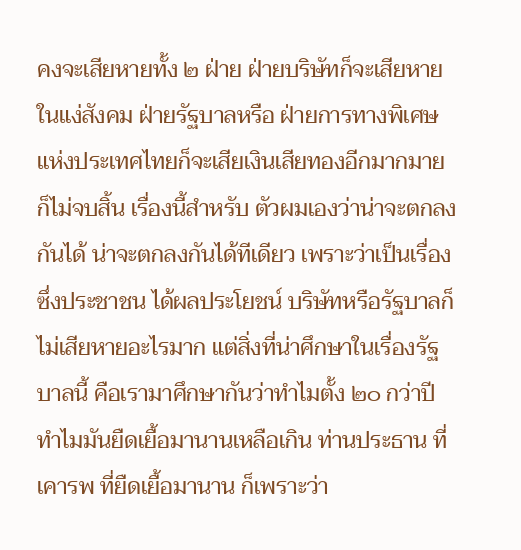คงจะเสียหายทั้ง ๒ ฝ่าย ฝ่ายบริษัทก็จะเสียหายในแง่สังคม ฝ่ายรัฐบาลหรือ ฝ่ายการทางพิเศษแห่งประเทศไทยก็จะเสียเงินเสียทองอีกมากมายก็ไม่จบสิ้น เรื่องนี้สำหรับ ตัวผมเองว่าน่าจะตกลงกันได้ น่าจะตกลงกันได้ทีเดียว เพราะว่าเป็นเรื่องซึ่งประชาชน ได้ผลประโยชน์ บริษัทหรือรัฐบาลก็ไม่เสียหายอะไรมาก แต่สิ่งที่น่าศึกษาในเรื่องรัฐบาลนี้ คือเรามาศึกษากันว่าทำไมตั้ง ๒๐ กว่าปี ทำไมมันยืดเยื้อมานานเหลือเกิน ท่านประธาน ที่เคารพ ที่ยืดเยื้อมานาน ก็เพราะว่า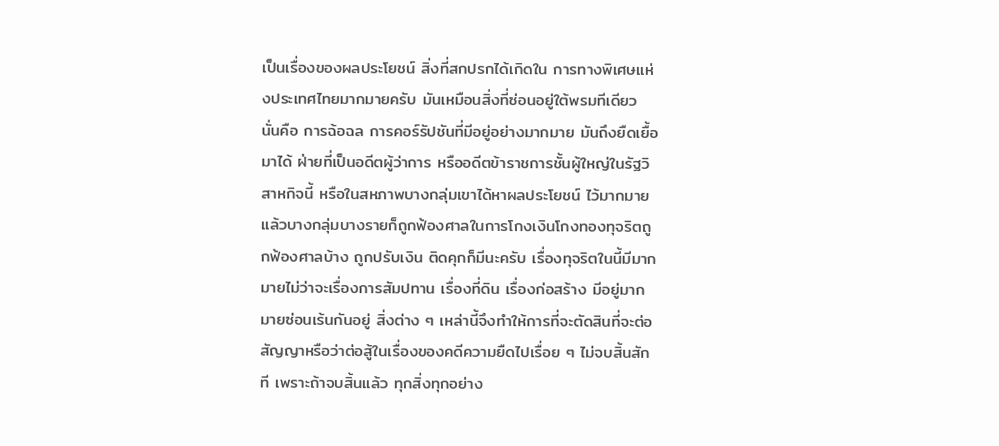เป็นเรื่องของผลประโยชน์ สิ่งที่สกปรกได้เกิดใน การทางพิเศษแห่งประเทศไทยมากมายครับ มันเหมือนสิ่งที่ซ่อนอยู่ใต้พรมทีเดียว นั่นคือ การฉ้อฉล การคอร์รัปชันที่มีอยู่อย่างมากมาย มันถึงยืดเยื้อมาได้ ฝ่ายที่เป็นอดีตผู้ว่าการ หรืออดีตข้าราชการชั้นผู้ใหญ่ในรัฐวิสาหกิจนี้ หรือในสหภาพบางกลุ่มเขาได้หาผลประโยชน์ ไว้มากมาย แล้วบางกลุ่มบางรายก็ถูกฟ้องศาลในการโกงเงินโกงทองทุจริตถูกฟ้องศาลบ้าง ถูกปรับเงิน ติดคุกก็มีนะครับ เรื่องทุจริตในนี้มีมากมายไม่ว่าจะเรื่องการสัมปทาน เรื่องที่ดิน เรื่องก่อสร้าง มีอยู่มากมายซ่อนเร้นกันอยู่ สิ่งต่าง ๆ เหล่านี้จึงทำให้การที่จะตัดสินที่จะต่อ สัญญาหรือว่าต่อสู้ในเรื่องของคดีความยืดไปเรื่อย ๆ ไม่จบสิ้นสักที เพราะถ้าจบสิ้นแล้ว ทุกสิ่งทุกอย่าง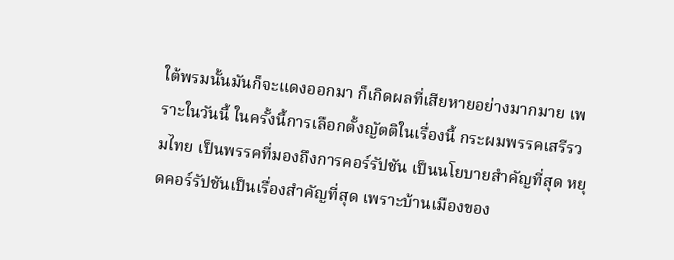ใต้พรมนั้นมันก็จะแดงออกมา ก็เกิดผลที่เสียหายอย่างมากมาย เพราะในวันนี้ ในครั้งนี้การเลือกตั้งญัตติในเรื่องนี้ กระผมพรรคเสรีรวมไทย เป็นพรรคที่มองถึงการคอร์รัปชัน เป็นนโยบายสำคัญที่สุด หยุดคอร์รัปชันเป็นเรื่องสำคัญที่สุด เพราะบ้านเมืองของ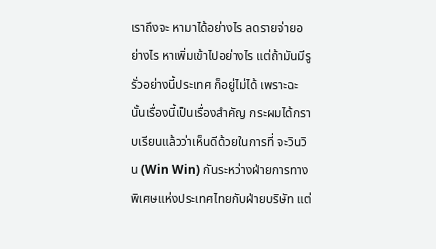เราถึงจะ หามาได้อย่างไร ลดรายจ่ายอย่างไร หาเพิ่มเข้าไปอย่างไร แต่ถ้ามันมีรูรั่วอย่างนี้ประเทศ ก็อยู่ไม่ได้ เพราะฉะนั้นเรื่องนี้เป็นเรื่องสำคัญ กระผมได้กราบเรียนแล้วว่าเห็นดีด้วยในการที่ จะวินวิน (Win Win) กันระหว่างฝ่ายการทางพิเศษแห่งประเทศไทยกับฝ่ายบริษัท แต่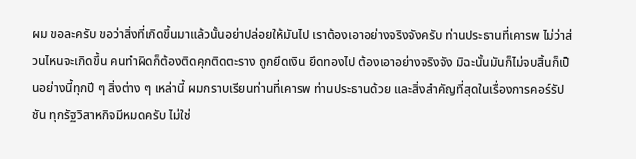ผม ขอละครับ ขอว่าสิ่งที่เกิดขึ้นมาแล้วนั้นอย่าปล่อยให้มันไป เราต้องเอาอย่างจริงจังครับ ท่านประธานที่เคารพ ไม่ว่าส่วนไหนจะเกิดขึ้น คนทำผิดก็ต้องติดคุกติดตะราง ถูกยึดเงิน ยึดทองไป ต้องเอาอย่างจริงจัง มิฉะนั้นมันก็ไม่จบสิ้นก็เป็นอย่างนี้ทุกปี ๆ สิ่งต่าง ๆ เหล่านี้ ผมกราบเรียนท่านที่เคารพ ท่านประธานด้วย และสิ่งสำคัญที่สุดในเรื่องการคอร์รัปชัน ทุกรัฐวิสาหกิจมีหมดครับ ไม่ใช่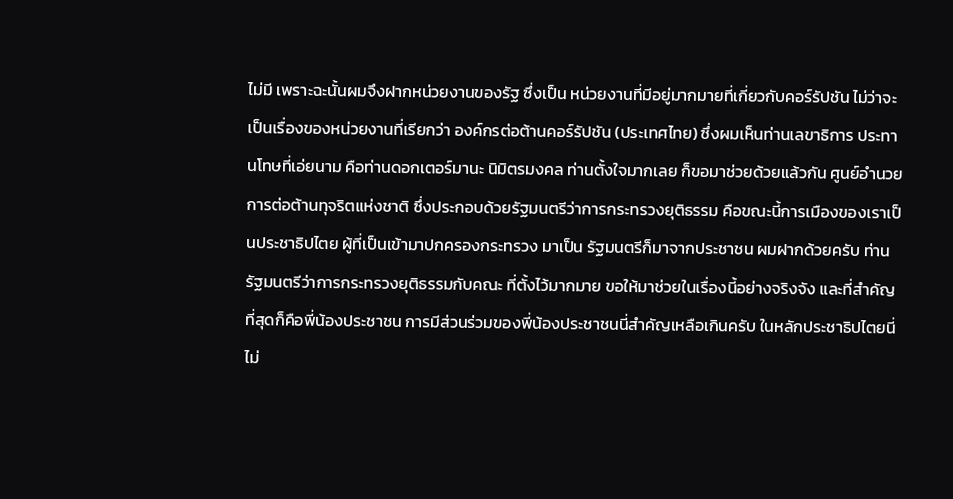ไม่มี เพราะฉะนั้นผมจึงฝากหน่วยงานของรัฐ ซึ่งเป็น หน่วยงานที่มีอยู่มากมายที่เกี่ยวกับคอร์รัปชัน ไม่ว่าจะเป็นเรื่องของหน่วยงานที่เรียกว่า องค์กรต่อต้านคอร์รัปชัน (ประเทศไทย) ซึ่งผมเห็นท่านเลขาธิการ ประทานโทษที่เอ่ยนาม คือท่านดอกเตอร์มานะ นิมิตรมงคล ท่านตั้งใจมากเลย ก็ขอมาช่วยด้วยแล้วกัน ศูนย์อำนวยการต่อต้านทุจริตแห่งชาติ ซึ่งประกอบด้วยรัฐมนตรีว่าการกระทรวงยุติธรรม คือขณะนี้การเมืองของเราเป็นประชาธิปไตย ผู้ที่เป็นเข้ามาปกครองกระทรวง มาเป็น รัฐมนตรีก็มาจากประชาชน ผมฝากด้วยครับ ท่านรัฐมนตรีว่าการกระทรวงยุติธรรมกับคณะ ที่ตั้งไว้มากมาย ขอให้มาช่วยในเรื่องนี้อย่างจริงจัง และที่สำคัญที่สุดก็คือพี่น้องประชาชน การมีส่วนร่วมของพี่น้องประชาชนนี่สำคัญเหลือเกินครับ ในหลักประชาธิปไตยนี่ไม่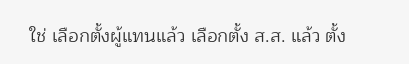ใช่ เลือกตั้งผู้แทนแล้ว เลือกตั้ง ส.ส. แล้ว ตั้ง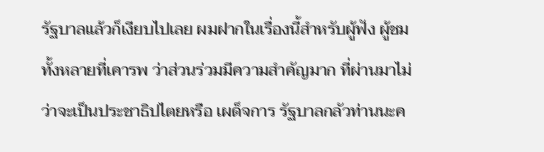รัฐบาลแล้วก็เงียบไปเลย ผมฝากในเรื่องนี้สำหรับผู้ฟัง ผู้ชมทั้งหลายที่เคารพ ว่าส่วนร่วมมีความสำคัญมาก ที่ผ่านมาไม่ว่าจะเป็นประชาธิปไตยหรือ เผด็จการ รัฐบาลกลัวท่านนะค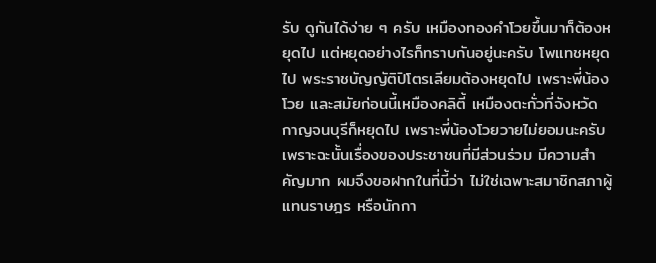รับ ดูกันได้ง่าย ๆ ครับ เหมืองทองคำโวยขึ้นมาก็ต้องหยุดไป แต่หยุดอย่างไรก็ทราบกันอยู่นะครับ โพแทชหยุดไป พระราชบัญญัติปิโตรเลียมต้องหยุดไป เพราะพี่น้องโวย และสมัยก่อนนี้เหมืองคลิตี้ เหมืองตะกั่วที่จังหวัดกาญจนบุรีก็หยุดไป เพราะพี่น้องโวยวายไม่ยอมนะครับ เพราะฉะนั้นเรื่องของประชาชนที่มีส่วนร่วม มีความสำคัญมาก ผมจึงขอฝากในที่นี้ว่า ไม่ใช่เฉพาะสมาชิกสภาผู้แทนราษฎร หรือนักกา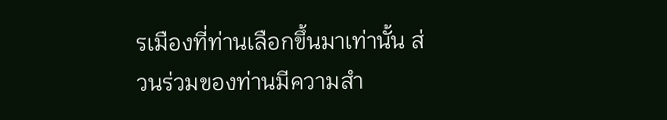รเมืองที่ท่านเลือกขึ้นมาเท่านั้น ส่วนร่วมของท่านมีความสำ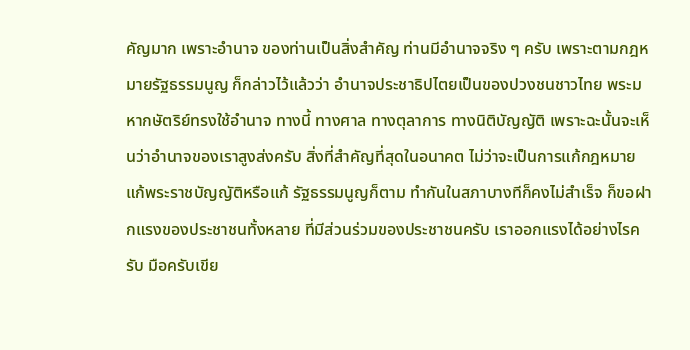คัญมาก เพราะอำนาจ ของท่านเป็นสิ่งสำคัญ ท่านมีอำนาจจริง ๆ ครับ เพราะตามกฎหมายรัฐธรรมนูญ ก็กล่าวไว้แล้วว่า อำนาจประชาธิปไตยเป็นของปวงชนชาวไทย พระมหากษัตริย์ทรงใช้อำนาจ ทางนี้ ทางศาล ทางตุลาการ ทางนิติบัญญัติ เพราะฉะนั้นจะเห็นว่าอำนาจของเราสูงส่งครับ สิ่งที่สำคัญที่สุดในอนาคต ไม่ว่าจะเป็นการแก้กฎหมาย แก้พระราชบัญญัติหรือแก้ รัฐธรรมนูญก็ตาม ทำกันในสภาบางทีก็คงไม่สำเร็จ ก็ขอฝากแรงของประชาชนทั้งหลาย ที่มีส่วนร่วมของประชาชนครับ เราออกแรงได้อย่างไรครับ มือครับเขีย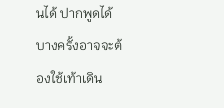นได้ ปากพูดได้ บางครั้งอาจจะต้องใช้เท้าเดิน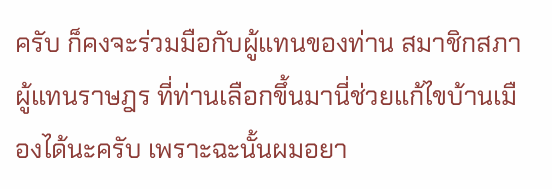ครับ ก็คงจะร่วมมือกับผู้แทนของท่าน สมาชิกสภาผู้แทนราษฎร ที่ท่านเลือกขึ้นมานี่ช่วยแก้ไขบ้านเมืองได้นะครับ เพราะฉะนั้นผมอยา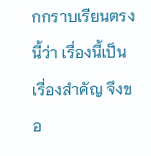กกราบเรียนตรงนี้ว่า เรื่องนี้เป็นเรื่องสำคัญ จึงขอ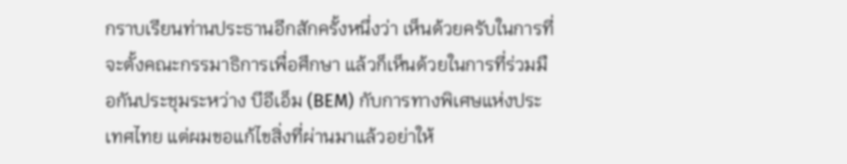กราบเรียนท่านประธานอีกสักครั้งหนึ่งว่า เห็นด้วยครับในการที่ จะตั้งคณะกรรมาธิการเพื่อศึกษา แล้วก็เห็นด้วยในการที่ร่วมมือกันประชุมระหว่าง บีอีเอ็ม (BEM) กับการทางพิเศษแห่งประเทศไทย แต่ผมขอแก้ไขสิ่งที่ผ่านมาแล้วอย่าให้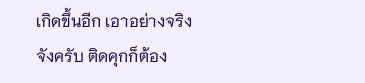เกิดขึ้นอีก เอาอย่างจริงจังครับ ติดคุกก็ต้อง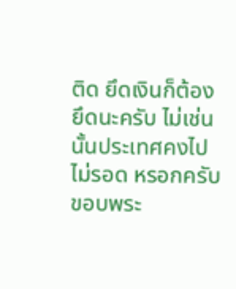ติด ยึดเงินก็ต้องยึดนะครับ ไม่เช่นนั้นประเทศคงไปไม่รอด หรอกครับ ขอบพระ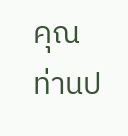คุณท่านป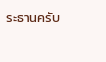ระธานครับ